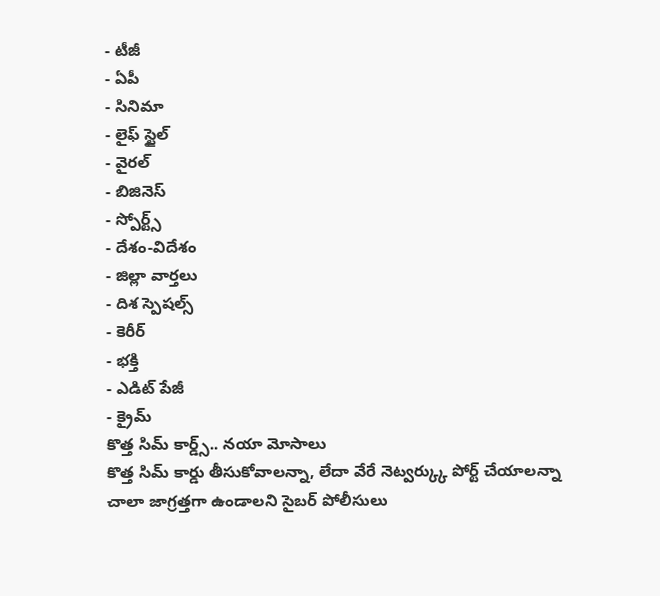- టీజీ
- ఏపీ
- సినిమా
- లైఫ్ స్టైల్
- వైరల్
- బిజినెస్
- స్పోర్ట్స్
- దేశం-విదేశం
- జిల్లా వార్తలు
- దిశ స్పెషల్స్
- కెరీర్
- భక్తి
- ఎడిట్ పేజీ
- క్రైమ్
కొత్త సిమ్ కార్డ్స్.. నయా మోసాలు
కొత్త సిమ్ కార్డు తీసుకోవాలన్నా, లేదా వేరే నెట్వర్క్కు పోర్ట్ చేయాలన్నా చాలా జాగ్రత్తగా ఉండాలని సైబర్ పోలీసులు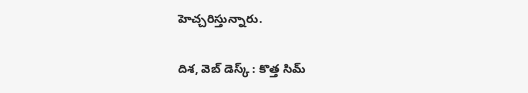హెచ్చరిస్తున్నారు.

దిశ, వెబ్ డెస్క్ : కొత్త సిమ్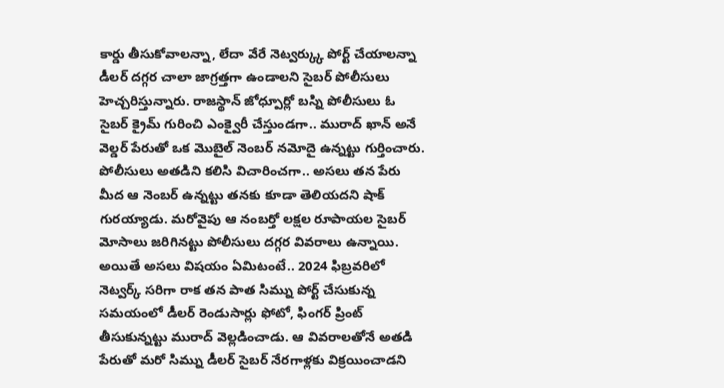కార్డు తీసుకోవాలన్నా, లేదా వేరే నెట్వర్క్కు పోర్ట్ చేయాలన్నా డీలర్ దగ్గర చాలా జాగ్రత్తగా ఉండాలని సైబర్ పోలీసులు హెచ్చరిస్తున్నారు. రాజస్థాన్ జోధ్పూర్లో బస్ని పోలీసులు ఓ సైబర్ క్రైమ్ గురించి ఎంక్వైరీ చేస్తుండగా.. మురాద్ ఖాన్ అనే వెల్డర్ పేరుతో ఒక మొబైల్ నెంబర్ నమోదై ఉన్నట్టు గుర్తించారు. పోలీసులు అతడిని కలిసి విచారించగా.. అసలు తన పేరు మీద ఆ నెంబర్ ఉన్నట్టు తనకు కూడా తెలియదని షాక్ గురయ్యాడు. మరోవైపు ఆ నంబర్తో లక్షల రూపాయల సైబర్ మోసాలు జరిగినట్టు పోలీసులు దగ్గర వివరాలు ఉన్నాయి.
అయితే అసలు విషయం ఏమిటంటే.. 2024 ఫిబ్రవరిలో నెట్వర్క్ సరిగా రాక తన పాత సిమ్ను పోర్ట్ చేసుకున్న సమయంలో డీలర్ రెండుసార్లు ఫోటో, ఫింగర్ ప్రింట్ తీసుకున్నట్టు మురాద్ వెల్లడించాడు. ఆ వివరాలతోనే అతడి పేరుతో మరో సిమ్ను డీలర్ సైబర్ నేరగాళ్లకు విక్రయించాడని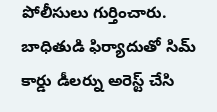పోలీసులు గుర్తించారు. బాధితుడి ఫిర్యాదుతో సిమ్ కార్డు డీలర్ను అరెస్ట్ చేసి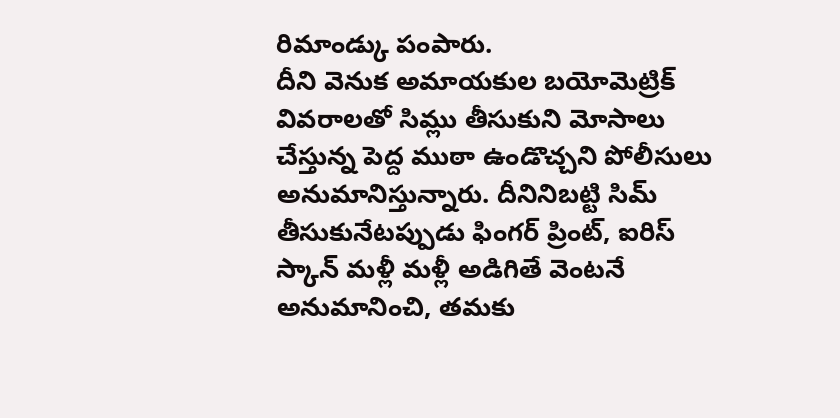రిమాండ్కు పంపారు.
దీని వెనుక అమాయకుల బయోమెట్రిక్ వివరాలతో సిమ్లు తీసుకుని మోసాలు చేస్తున్న పెద్ద ముఠా ఉండొచ్చని పోలీసులు అనుమానిస్తున్నారు. దీనినిబట్టి సిమ్ తీసుకునేటప్పుడు ఫింగర్ ప్రింట్, ఐరిస్ స్కాన్ మళ్లీ మళ్లీ అడిగితే వెంటనే అనుమానించి, తమకు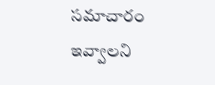సమాచారం ఇవ్వాలని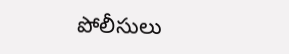పోలీసులు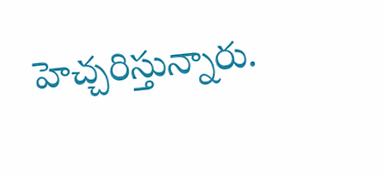హెచ్చరిస్తున్నారు.